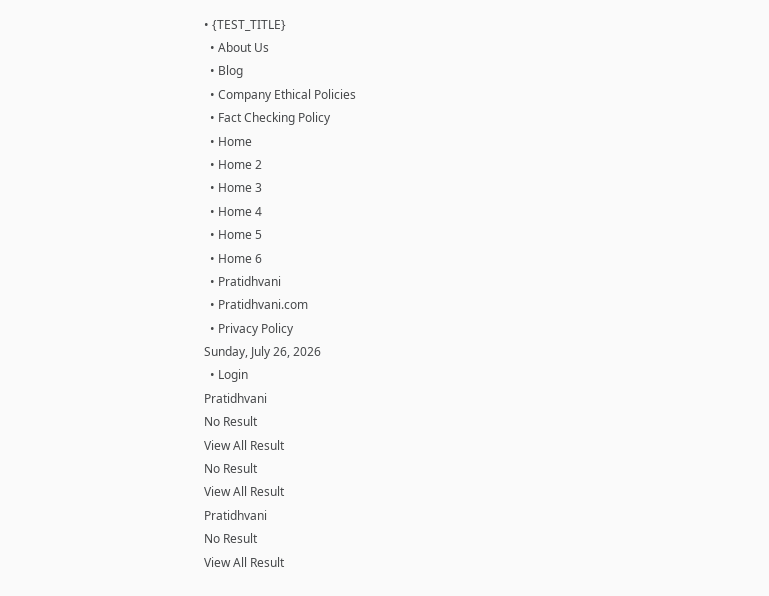• {TEST_TITLE}
  • About Us
  • Blog
  • Company Ethical Policies
  • Fact Checking Policy
  • Home
  • Home 2
  • Home 3
  • Home 4
  • Home 5
  • Home 6
  • Pratidhvani
  • Pratidhvani.com
  • Privacy Policy
Sunday, July 26, 2026
  • Login
Pratidhvani
No Result
View All Result
No Result
View All Result
Pratidhvani
No Result
View All Result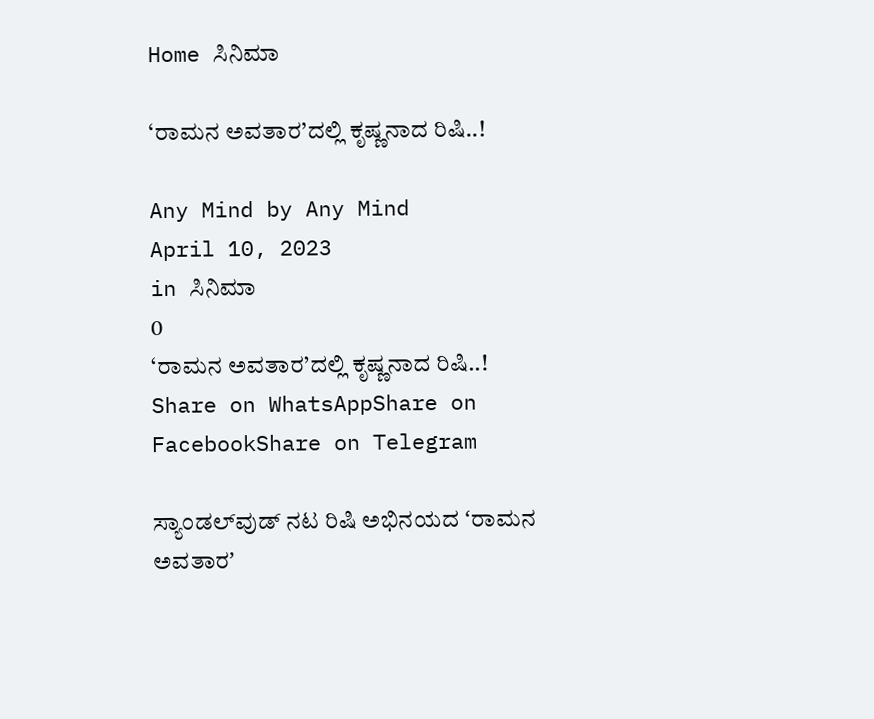Home ಸಿನಿಮಾ

‘ರಾಮನ ಅವತಾರ’ದಲ್ಲಿ ಕೃಷ್ಣನಾದ ರಿಷಿ..!

Any Mind by Any Mind
April 10, 2023
in ಸಿನಿಮಾ
0
‘ರಾಮನ ಅವತಾರ’ದಲ್ಲಿ ಕೃಷ್ಣನಾದ ರಿಷಿ..!
Share on WhatsAppShare on FacebookShare on Telegram

ಸ್ಯಾಂಡಲ್‌ವುಡ್‌ ನಟ ರಿಷಿ ಅಭಿನಯದ ʻರಾಮನ ಅವತಾರʼ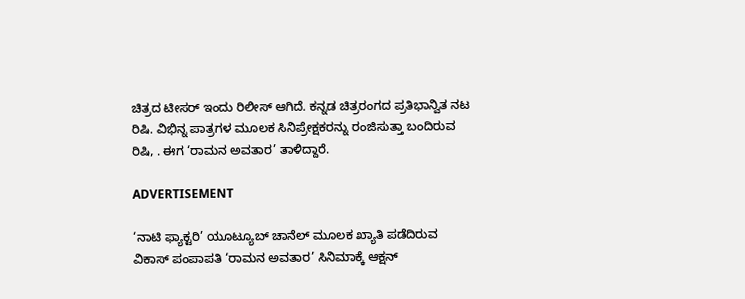ಚಿತ್ರದ ಟೀಸರ್‌ ಇಂದು ರಿಲೀಸ್‌ ಆಗಿದೆ. ಕನ್ನಡ ಚಿತ್ರರಂಗದ ಪ್ರತಿಭಾನ್ವಿತ ನಟ ರಿಷಿ. ವಿಭಿನ್ನ ಪಾತ್ರಗಳ ಮೂಲಕ ಸಿನಿಪ್ರೇಕ್ಷಕರನ್ನು ರಂಜಿಸುತ್ತಾ ಬಂದಿರುವ ರಿಷಿ, . ಈಗ ‘ರಾಮನ ಅವತಾರ’ ತಾಳಿದ್ದಾರೆ.

ADVERTISEMENT

‘ನಾಟಿ ಫ್ಯಾಕ್ಟರಿ’ ಯೂಟ್ಯೂಬ್‌ ಚಾನೆಲ್‌ ಮೂಲಕ ಖ್ಯಾತಿ ಪಡೆದಿರುವ ವಿಕಾಸ್‌ ಪಂಪಾಪತಿ ‘ರಾಮನ ಅವತಾರ’ ಸಿನಿಮಾಕ್ಕೆ ಆಕ್ಷನ್‌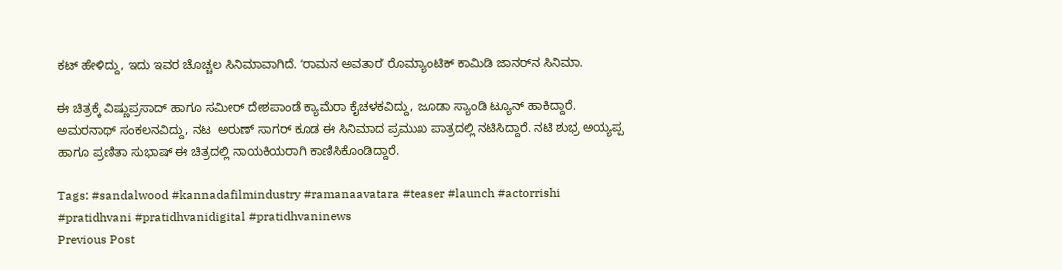ಕಟ್‌ ಹೇಳಿದ್ದು, ಇದು ಇವರ ಚೊಚ್ಚಲ ಸಿನಿಮಾವಾಗಿದೆ. ʻರಾಮನ ಅವತಾರʼ ರೊಮ್ಯಾಂಟಿಕ್‌ ಕಾಮಿಡಿ ಜಾನರ್‌ನ ಸಿನಿಮಾ.

ಈ ಚಿತ್ರಕ್ಕೆ ವಿಷ್ಣುಪ್ರಸಾದ್‌ ಹಾಗೂ ಸಮೀರ್‌ ದೇಶಪಾಂಡೆ ಕ್ಯಾಮೆರಾ ಕೈಚಳಕವಿದ್ದು, ಜೂಡಾ ಸ್ಯಾಂಡಿ ಟ್ಯೂನ್‌ ಹಾಕಿದ್ದಾರೆ. ಅಮರನಾಥ್‌ ಸಂಕಲನವಿದ್ದು, ನಟ  ಅರುಣ್‌ ಸಾಗರ್‌ ಕೂಡ ಈ ಸಿನಿಮಾದ ಪ್ರಮುಖ ಪಾತ್ರದಲ್ಲಿ ನಟಿಸಿದ್ದಾರೆ. ನಟಿ ಶುಭ್ರ ಅಯ್ಯಪ್ಪ ಹಾಗೂ ಪ್ರಣಿತಾ ಸುಭಾಷ್‌ ಈ ಚಿತ್ರದಲ್ಲಿ ನಾಯಕಿಯರಾಗಿ ಕಾಣಿಸಿಕೊಂಡಿದ್ದಾರೆ.

Tags: #sandalwood #kannadafilmindustry #ramanaavatara #teaser #launch #actorrishi #pratidhvani #pratidhvanidigital #pratidhvaninews
Previous Post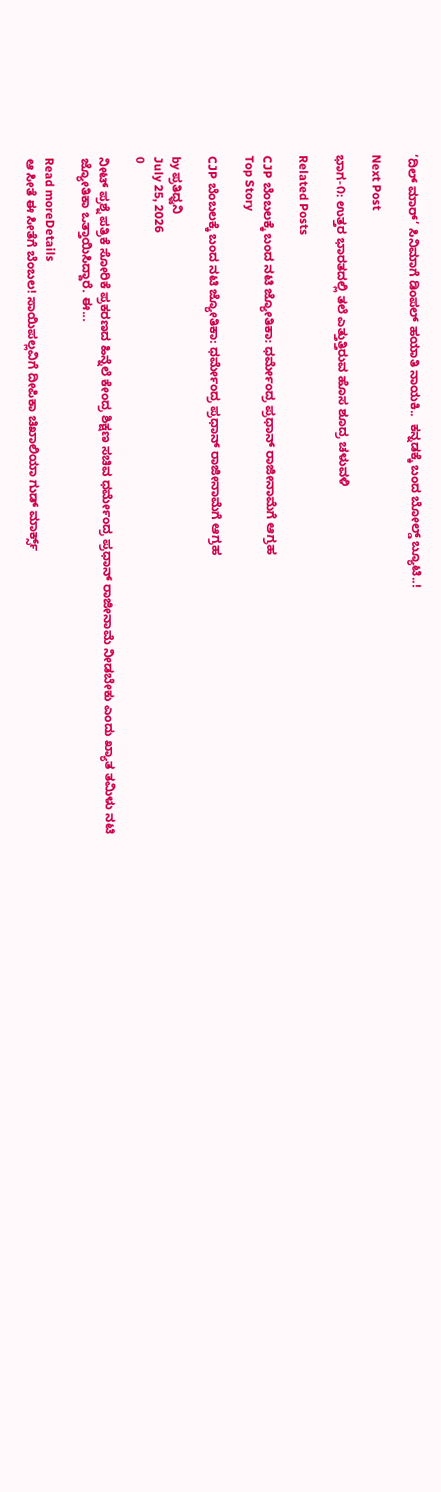‘ದಿಲ್ ಮಾರ್’ ಸಿನಿಮಾಗೆ ಡಿಂಪಲ್ ಹಯಾತಿ ನಾಯಕಿ..  ಕನ್ನಡಕ್ಕೆ ಬಂದ ಬೋಲ್ಡ್ ಬ್ಯೂಟಿ..!

Next Post

ಭಾಗ-೧: ಉತ್ತರ ಭಾರತದಲ್ಲಿ ತಲೆ ಎತ್ತುತ್ತಿರುವ ಹೊಸ ಶೂದ್ರ ಚಳುವಳಿ

Related Posts

CJP ಬೆಂಬಲಕ್ಕೆ ಬಂದ ನಟಿ ಜ್ಯೋತಿಕಾ: ಧರ್ಮೇಂದ್ರ ಪ್ರಧಾನ್ ರಾಜೀನಾಮೆಗೆ ಆಗ್ರಹ
Top Story

CJP ಬೆಂಬಲಕ್ಕೆ ಬಂದ ನಟಿ ಜ್ಯೋತಿಕಾ: ಧರ್ಮೇಂದ್ರ ಪ್ರಧಾನ್ ರಾಜೀನಾಮೆಗೆ ಆಗ್ರಹ

by ಪ್ರತಿಧ್ವನಿ
July 25, 2026
0

ನೀಟ್ ಪ್ರಶ್ನೆ ಪತ್ರಿಕೆ ಸೋರಿಕೆ ಪ್ರಕರಣದ ಹಿನ್ನೆಲೆ ಕೇಂದ್ರ ಶಿಕ್ಷಣ ಸಚಿವ ಧರ್ಮೇಂದ್ರ ಪ್ರಧಾನ್ ರಾಜೀನಾಮೆ ನೀಡಬೇಕು ಎಂದು ಖ್ಯಾತ ತಮಿಳು ನಟಿ ಜ್ಯೋತಿಕಾ ಒತ್ತಾಯಿಸಿದ್ದಾರೆ. ಈ...

Read moreDetails
ಆ ಸೀತೆ ಈ ಸೀತೆಗೆ ಬೆಂಬಲ! ಸಾಯಿಪಲ್ಲವಿಗೆ ದೀಪಿಕಾ ಚಿಖಾಲಿಯಾ ಗುಡ್‌ ಮಾರ್ಕ್ಸ್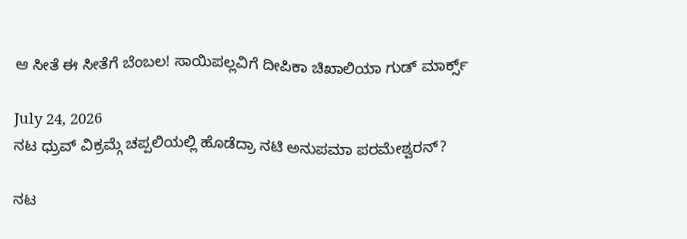ಆ ಸೀತೆ ಈ ಸೀತೆಗೆ ಬೆಂಬಲ! ಸಾಯಿಪಲ್ಲವಿಗೆ ದೀಪಿಕಾ ಚಿಖಾಲಿಯಾ ಗುಡ್‌ ಮಾರ್ಕ್ಸ್

July 24, 2026
ನಟ ಧ್ರುವ್ ವಿಕ್ರಮ್ಗೆ ಚಪ್ಪಲಿಯಲ್ಲಿ ಹೊಡೆದ್ರಾ ನಟಿ ಅನುಪಮಾ ಪರಮೇಶ್ವರನ್?

ನಟ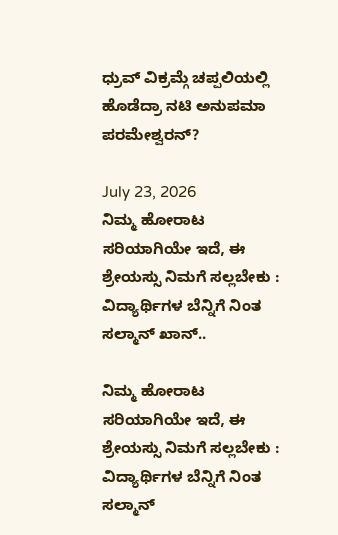ಧ್ರುವ್ ವಿಕ್ರಮ್ಗೆ ಚಪ್ಪಲಿಯಲ್ಲಿ ಹೊಡೆದ್ರಾ ನಟಿ ಅನುಪಮಾ ಪರಮೇಶ್ವರನ್?

July 23, 2026
ನಿಮ್ಮ ಹೋರಾಟ ಸರಿಯಾಗಿಯೇ ಇದೆ, ಈ ಶ್ರೇಯಸ್ಸು ನಿಮಗೆ ಸಲ್ಲಬೇಕು : ವಿದ್ಯಾರ್ಥಿಗಳ ಬೆನ್ನಿಗೆ ನಿಂತ ಸಲ್ಮಾನ್‌ ಖಾನ್..

ನಿಮ್ಮ ಹೋರಾಟ ಸರಿಯಾಗಿಯೇ ಇದೆ, ಈ ಶ್ರೇಯಸ್ಸು ನಿಮಗೆ ಸಲ್ಲಬೇಕು : ವಿದ್ಯಾರ್ಥಿಗಳ ಬೆನ್ನಿಗೆ ನಿಂತ ಸಲ್ಮಾನ್‌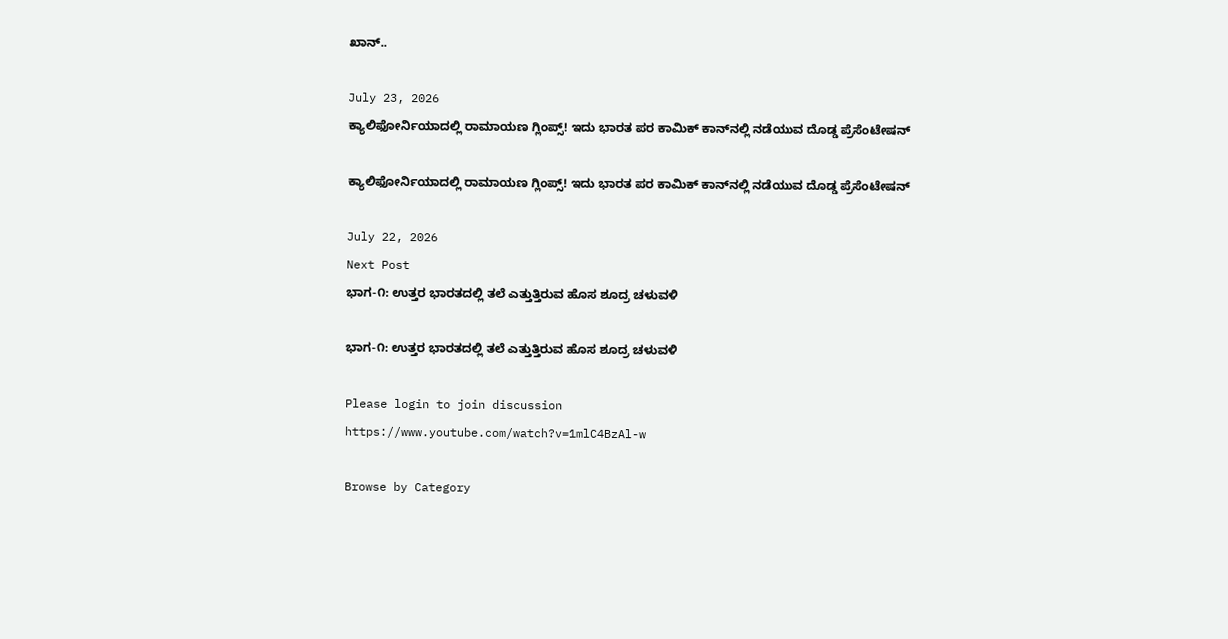ಖಾನ್..

July 23, 2026
ಕ್ಯಾಲಿಫೋರ್ನಿಯಾದಲ್ಲಿ ರಾಮಾಯಣ ಗ್ಲಿಂಪ್ಸ್! ಇದು ಭಾರತ ಪರ ಕಾಮಿಕ್ ಕಾನ್‌ನಲ್ಲಿ ನಡೆಯುವ ದೊಡ್ಡ ಪ್ರೆಸೆಂಟೇಷನ್

ಕ್ಯಾಲಿಫೋರ್ನಿಯಾದಲ್ಲಿ ರಾಮಾಯಣ ಗ್ಲಿಂಪ್ಸ್! ಇದು ಭಾರತ ಪರ ಕಾಮಿಕ್ ಕಾನ್‌ನಲ್ಲಿ ನಡೆಯುವ ದೊಡ್ಡ ಪ್ರೆಸೆಂಟೇಷನ್

July 22, 2026
Next Post
ಭಾಗ-೧: ಉತ್ತರ ಭಾರತದಲ್ಲಿ ತಲೆ ಎತ್ತುತ್ತಿರುವ ಹೊಸ ಶೂದ್ರ ಚಳುವಳಿ

ಭಾಗ-೧: ಉತ್ತರ ಭಾರತದಲ್ಲಿ ತಲೆ ಎತ್ತುತ್ತಿರುವ ಹೊಸ ಶೂದ್ರ ಚಳುವಳಿ

Please login to join discussion
https://www.youtube.com/watch?v=1mlC4BzAl-w

Browse by Category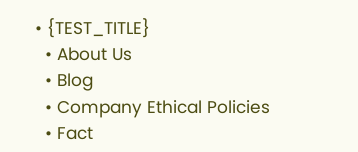• {TEST_TITLE}
  • About Us
  • Blog
  • Company Ethical Policies
  • Fact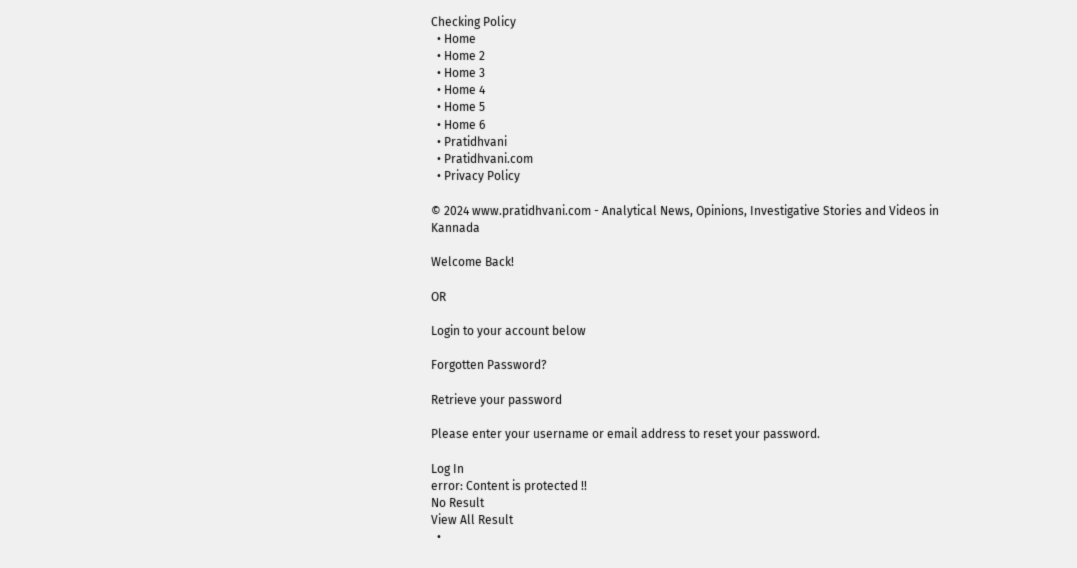Checking Policy
  • Home
  • Home 2
  • Home 3
  • Home 4
  • Home 5
  • Home 6
  • Pratidhvani
  • Pratidhvani.com
  • Privacy Policy

© 2024 www.pratidhvani.com - Analytical News, Opinions, Investigative Stories and Videos in Kannada

Welcome Back!

OR

Login to your account below

Forgotten Password?

Retrieve your password

Please enter your username or email address to reset your password.

Log In
error: Content is protected !!
No Result
View All Result
  •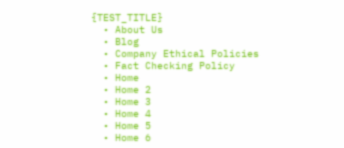{TEST_TITLE}
  • About Us
  • Blog
  • Company Ethical Policies
  • Fact Checking Policy
  • Home
  • Home 2
  • Home 3
  • Home 4
  • Home 5
  • Home 6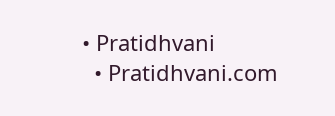• Pratidhvani
  • Pratidhvani.com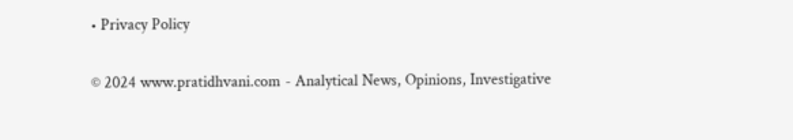• Privacy Policy

© 2024 www.pratidhvani.com - Analytical News, Opinions, Investigative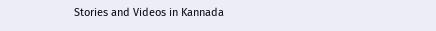Stories and Videos in Kannada